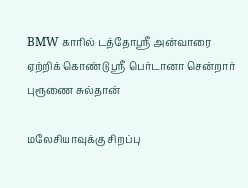BMW காரில் டத்தோஸ்ரீ அன்வாரை ஏற்றிக் கொண்டு ஸ்ரீ பெர்டானா சென்றார் புரூணை சுல்தான்

மலேசியாவுக்கு சிறப்பு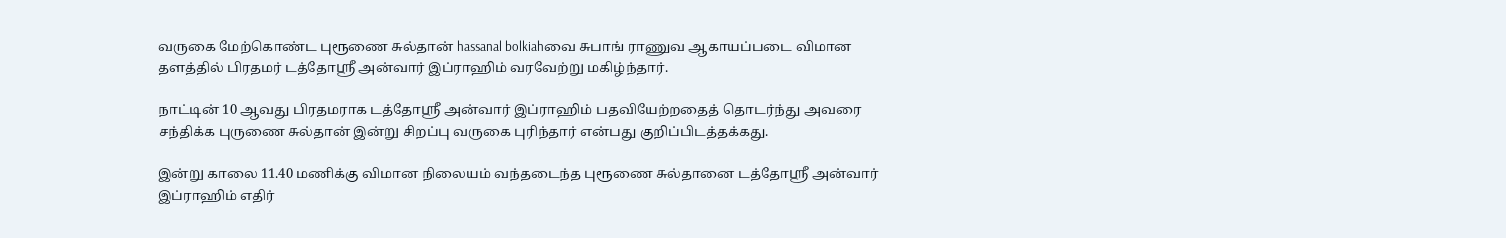வருகை மேற்கொண்ட புரூணை சுல்தான் hassanal bolkiahவை சுபாங் ராணுவ ஆகாயப்படை விமான தளத்தில் பிரதமர் டத்தோஸ்ரீ அன்வார் இப்ராஹிம் வரவேற்று மகிழ்ந்தார்.

நாட்டின் 10 ஆவது பிரதமராக டத்தோஸ்ரீ அன்வார் இப்ராஹிம் பதவியேற்றதைத் தொடர்ந்து அவரை சந்திக்க புருணை சுல்தான் இன்று சிறப்பு வருகை புரிந்தார் என்பது குறிப்பிடத்தக்கது.

இன்று காலை 11.40 மணிக்கு விமான நிலையம் வந்தடைந்த புரூணை சுல்தானை டத்தோஸ்ரீ அன்வார் இப்ராஹிம் எதிர்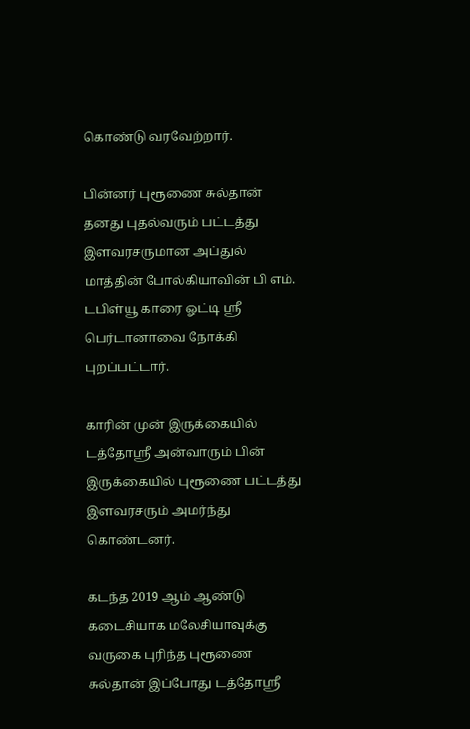கொண்டு வரவேற்றார்.

பின்னர் புரூணை சுல்தான் தனது புதல்வரும் பட்டத்து இளவரசருமான அப்துல் மாத்தின் போல்கியாவின் பி எம். டபிள்யூ காரை ஓட்டி ஸ்ரீ பெர்டானாவை நோக்கி புறப்பட்டார்.

காரின் முன் இருக்கையில் டத்தோஸ்ரீ அன்வாரும் பின் இருக்கையில் புரூணை பட்டத்து இளவரசரும் அமர்ந்து கொண்டனர்.

கடந்த 2019 ஆம் ஆண்டு கடைசியாக மலேசியாவுக்கு வருகை புரிந்த புரூணை சுல்தான் இப்போது டத்தோஸ்ரீ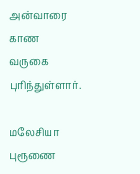அன்வாரை காண வருகை புரிந்துள்ளார்.

மலேசியா புரூணை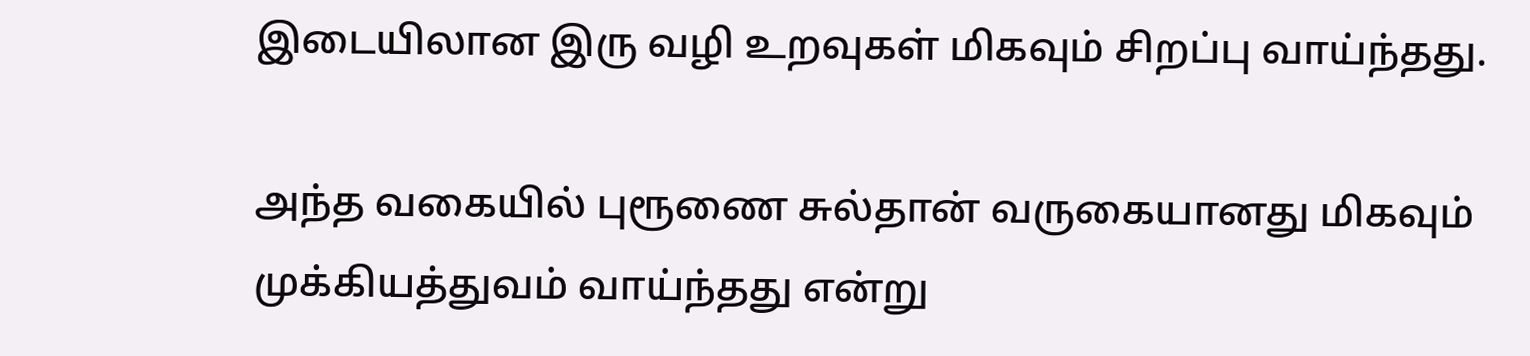இடையிலான இரு வழி உறவுகள் மிகவும் சிறப்பு வாய்ந்தது.

அந்த வகையில் புரூணை சுல்தான் வருகையானது மிகவும் முக்கியத்துவம் வாய்ந்தது என்று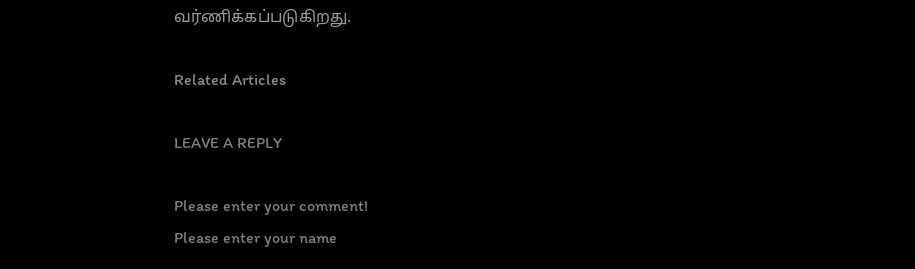வர்ணிக்கப்படுகிறது.

Related Articles

LEAVE A REPLY

Please enter your comment!
Please enter your name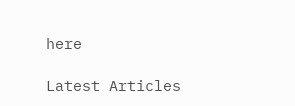here

Latest Articles